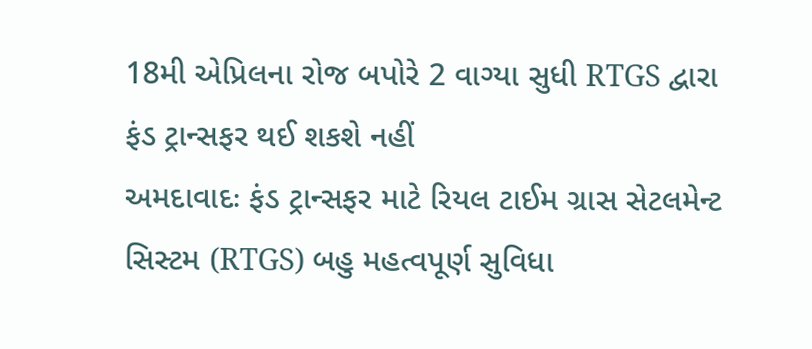18મી એપ્રિલના રોજ બપોરે 2 વાગ્યા સુધી RTGS દ્વારા ફંડ ટ્રાન્સફર થઈ શકશે નહીં
અમદાવાદઃ ફંડ ટ્રાન્સફર માટે રિયલ ટાઈમ ગ્રાસ સેટલમેન્ટ સિસ્ટમ (RTGS) બહુ મહત્વપૂર્ણ સુવિધા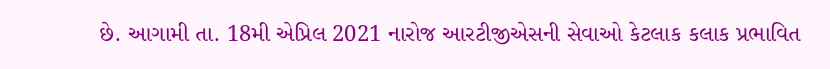છે. આગામી તા. 18મી એપ્રિલ 2021 નારોજ આરટીજીએસની સેવાઓ કેટલાક કલાક પ્રભાવિત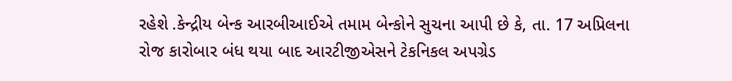રહેશે .કેન્દ્રીય બેન્ક આરબીઆઈએ તમામ બેન્કોને સુચના આપી છે કે, તા. 17 અપ્રિલના રોજ કારોબાર બંધ થયા બાદ આરટીજીએસને ટેકનિકલ અપગ્રેડ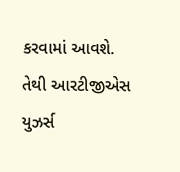કરવામાં આવશે. તેથી આરટીજીએસ યુઝર્સ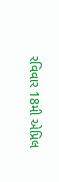રવિવાર 18મી એપ્રિલ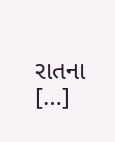રાતના […]